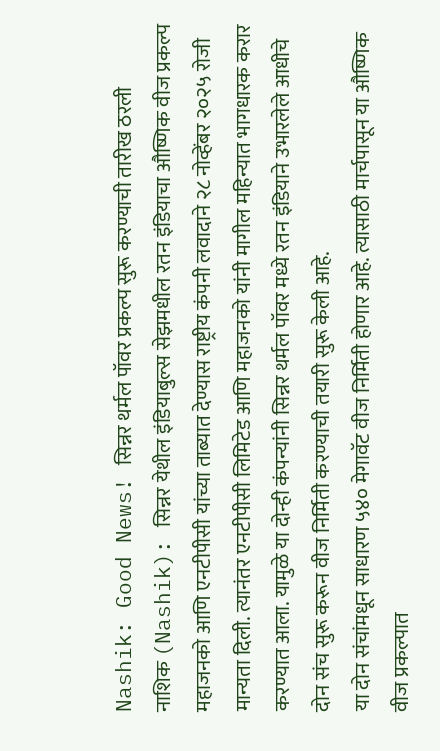Nashik: Good News! सिन्नर थर्मल पॉवर प्रकल्प सुरू करण्याची तारीख ठरली
नाशिक (Nashik): सिन्नर येथील इंडियाबुल्स सेझमधील रतन इंडियाचा औष्णिक वीज प्रकल्प महाजनको आणि एनटीपीसी यांच्या ताब्यात देण्यास राष्ट्रीय कंपनी लवादाने २८ नोव्हेंबर २०२५ रोजी मान्यता दिली. त्यानंतर एनटीपीसी लिमिटेड आणि महाजनको यांनी मागील महिन्यात भागधारक करार करण्यात आला. यामुळे या दोन्ही कंपन्यांनी सिन्नर थर्मल पॉवर मध्ये रतन इंडियाने उभारलेले आधीचे दोन संच सुरू करून वीज निर्मिती करण्याची तयारी सुरू केली आहे.
या दोन संचांमधून साधारण ५४० मेगावॅट वीज निर्मिती होणार आहे. त्यासाठी मार्चपासून या औष्णिक वीज प्रकल्पात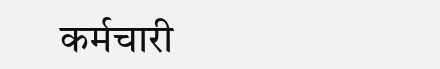कर्मचारी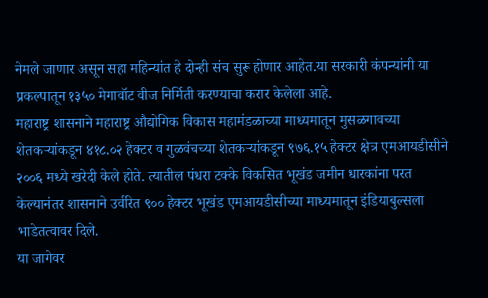नेमले जाणार असून सहा महिन्यांत हे दोन्ही संच सुरू होणार आहेत.या सरकारी कंपन्यांनी या प्रकल्पातून १३५० मेगावॉट वीज निर्मिती करण्याचा करार केलेला आहे.
महाराष्ट्र शासनाने महाराष्ट्र औद्योगिक विकास महामंडळाच्या माध्यमातून मुसळगावच्या शेतकऱ्यांकडून ४१८.०२ हेक्टर व गुळवंचच्या शेतकऱ्यांकडून ९७६.१५ हेक्टर क्षेत्र एमआयडीसीने २००६ मध्ये खरेदी केले होते. त्यातील पंधरा टक्के विकसित भूखंड जमीन धारकांना परत केल्यानंतर शासनाने उर्वरित ९०० हेक्टर भूखंड एमआयडीसीच्या माध्यमातून इंडियाबुल्सला भाडेतत्वावर दिले.
या जागेवर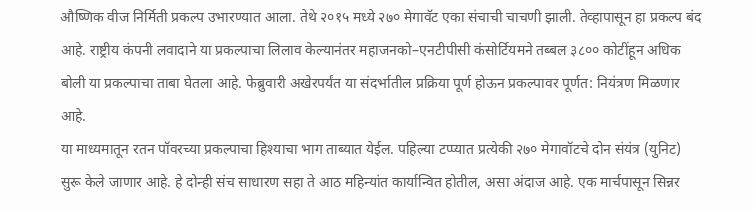औष्णिक वीज निर्मिती प्रकल्प उभारण्यात आला. तेथे २०१५ मध्ये २७० मेगावॅट एका संचाची चाचणी झाली. तेव्हापासून हा प्रकल्प बंद आहे. राष्ट्रीय कंपनी लवादाने या प्रकल्पाचा लिलाव केल्यानंतर महाजनको–एनटीपीसी कंसोर्टियमने तब्बल ३८०० कोटींहून अधिक बोली या प्रकल्पाचा ताबा घेतला आहे. फेब्रुवारी अखेरपर्यंत या संदर्भातील प्रक्रिया पूर्ण होऊन प्रकल्पावर पूर्णत: नियंत्रण मिळणार आहे.
या माध्यमातून रतन पॉवरच्या प्रकल्पाचा हिश्याचा भाग ताब्यात येईल. पहिल्या टप्प्यात प्रत्येकी २७० मेगावॉटचे दोन संयंत्र (युनिट) सुरू केले जाणार आहे. हे दोन्ही संच साधारण सहा ते आठ महिन्यांत कार्यान्वित होतील, असा अंदाज आहे. एक मार्चपासून सिन्नर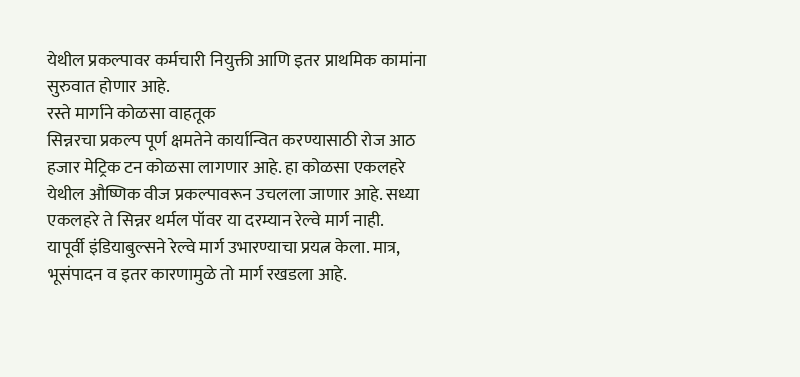येथील प्रकल्पावर कर्मचारी नियुक्ती आणि इतर प्राथमिक कामांना सुरुवात होणार आहे.
रस्ते मार्गाने कोळसा वाहतूक
सिन्नरचा प्रकल्प पूर्ण क्षमतेने कार्यान्वित करण्यासाठी रोज आठ हजार मेट्रिक टन कोळसा लागणार आहे. हा कोळसा एकलहरे येथील औष्णिक वीज प्रकल्पावरून उचलला जाणार आहे. सध्या एकलहरे ते सिन्नर थर्मल पॉवर या दरम्यान रेल्वे मार्ग नाही.
यापूर्वी इंडियाबुल्सने रेल्वे मार्ग उभारण्याचा प्रयत्न केला. मात्र, भूसंपादन व इतर कारणामुळे तो मार्ग रखडला आहे.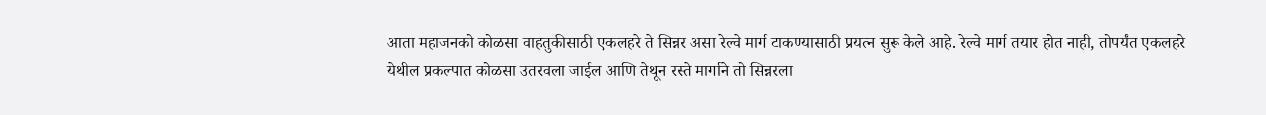आता महाजनको कोळसा वाहतुकीसाठी एकलहरे ते सिन्नर असा रेल्वे मार्ग टाकण्यासाठी प्रयत्न सुरू केले आहे. रेल्वे मार्ग तयार होत नाही, तोपर्यंत एकलहरे येथील प्रकल्पात कोळसा उतरवला जाईल आणि तेथून रस्ते मार्गाने तो सिन्नरला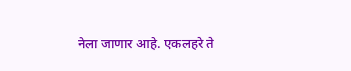नेला जाणार आहे. एकलहरे ते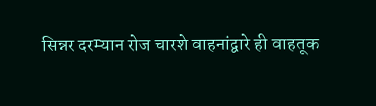सिन्नर दरम्यान रोज चारशे वाहनांद्वारे ही वाहतूक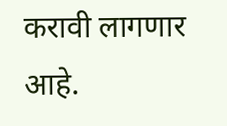करावी लागणार आहे.